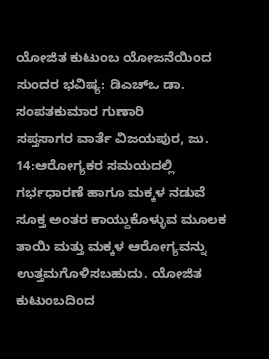ಯೋಜಿತ ಕುಟುಂಬ ಯೋಜನೆಯಿಂದ ಸುಂದರ ಭವಿಷ್ಯ: ಡಿಎಚ್ಒ ಡಾ. ಸಂಪತಕುಮಾರ ಗುಣಾರಿ
ಸಪ್ತಸಾಗರ ವಾರ್ತೆ ವಿಜಯಪುರ, ಜು. 14:ಆರೋಗ್ಯಕರ ಸಮಯದಲ್ಲಿ ಗರ್ಭಧಾರಣೆ ಹಾಗೂ ಮಕ್ಕಳ ನಡುವೆ ಸೂಕ್ತ ಅಂತರ ಕಾಯ್ದುಕೊಳ್ಳುವ ಮೂಲಕ ತಾಯಿ ಮತ್ತು ಮಕ್ಕಳ ಆರೋಗ್ಯವನ್ನು ಉತ್ತಮಗೊಳಿಸಬಹುದು. ಯೋಜಿತ ಕುಟುಂಬದಿಂದ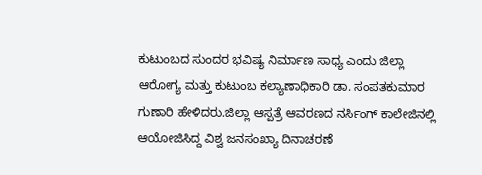ಕುಟುಂಬದ ಸುಂದರ ಭವಿಷ್ಯ ನಿರ್ಮಾಣ ಸಾಧ್ಯ ಎಂದು ಜಿಲ್ಲಾ ಆರೋಗ್ಯ ಮತ್ತು ಕುಟುಂಬ ಕಲ್ಯಾಣಾಧಿಕಾರಿ ಡಾ. ಸಂಪತಕುಮಾರ ಗುಣಾರಿ ಹೇಳಿದರು.ಜಿಲ್ಲಾ ಆಸ್ಪತ್ರೆ ಆವರಣದ ನರ್ಸಿಂಗ್ ಕಾಲೇಜಿನಲ್ಲಿ ಆಯೋಜಿಸಿದ್ದ ವಿಶ್ವ ಜನಸಂಖ್ಯಾ ದಿನಾಚರಣೆ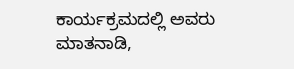ಕಾರ್ಯಕ್ರಮದಲ್ಲಿ ಅವರು ಮಾತನಾಡಿ,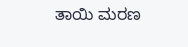ತಾಯಿ ಮರಣ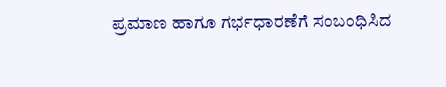ಪ್ರಮಾಣ ಹಾಗೂ ಗರ್ಭಧಾರಣೆಗೆ ಸಂಬಂಧಿಸಿದ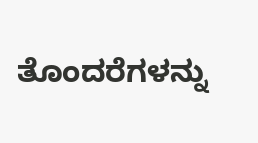ತೊಂದರೆಗಳನ್ನು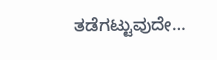ತಡೆಗಟ್ಟುವುದೇ…